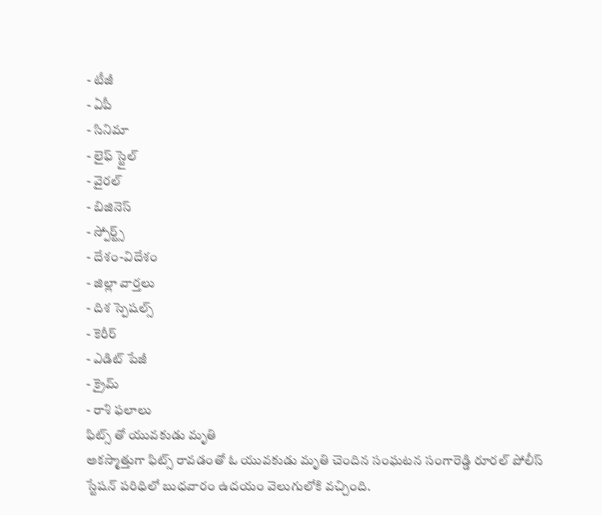- టీజీ
- ఏపీ
- సినిమా
- లైఫ్ స్టైల్
- వైరల్
- బిజినెస్
- స్పోర్ట్స్
- దేశం-విదేశం
- జిల్లా వార్తలు
- దిశ స్పెషల్స్
- కెరీర్
- ఎడిట్ పేజీ
- క్రైమ్
- రాశి ఫలాలు
ఫిట్స్ తో యువకుడు మృతి
అకస్మాత్తుగా ఫిట్స్ రావడంతో ఓ యువకుడు మృతి చెందిన సంఘటన సంగారెడ్డి రూరల్ పోలీస్ స్టేషన్ పరిధిలో బుధవారం ఉదయం వెలుగులోకి వచ్చింది.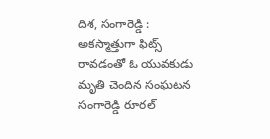దిశ, సంగారెడ్డి : అకస్మాత్తుగా ఫిట్స్ రావడంతో ఓ యువకుడు మృతి చెందిన సంఘటన సంగారెడ్డి రూరల్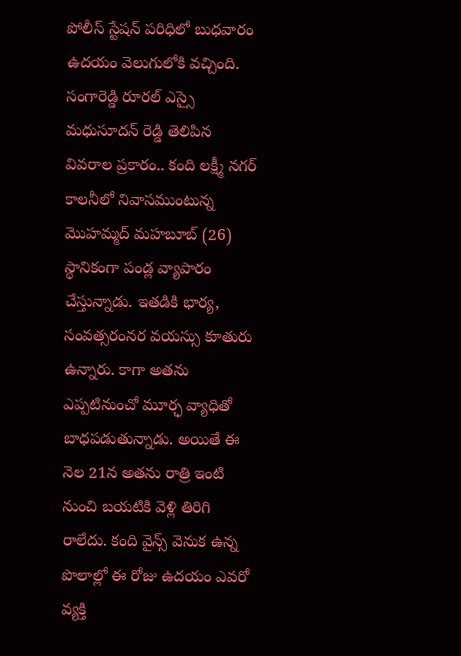పోలీస్ స్టేషన్ పరిధిలో బుధవారం ఉదయం వెలుగులోకి వచ్చింది. సంగారెడ్డి రూరల్ ఎస్సై మధుసూదన్ రెడ్డి తెలిపిన వివరాల ప్రకారం.. కంది లక్ష్మీ నగర్ కాలనీలో నివాసముంటున్న మొహమ్మద్ మహబూబ్ (26) స్థానికంగా పండ్ల వ్యాపారం చేస్తున్నాడు. ఇతడికి భార్య, సంవత్సరంనర వయస్సు కూతురు ఉన్నారు. కాగా అతను ఎప్పటినుంచో మూర్ఛ వ్యాధితో బాధపడుతున్నాడు. అయితే ఈ నెల 21న అతను రాత్రి ఇంటి నుంచి బయటికి వెళ్లి తిరిగి రాలేదు. కంది వైన్స్ వెనుక ఉన్న పొలాల్లో ఈ రోజు ఉదయం ఎవరో వ్యక్తి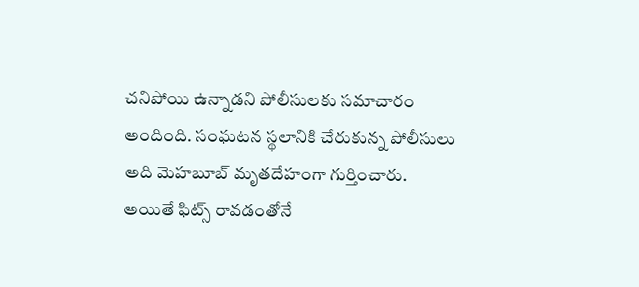చనిపోయి ఉన్నాడని పోలీసులకు సమాచారం అందింది. సంఘటన స్థలానికి చేరుకున్న పోలీసులు అది మెహబూబ్ మృతదేహంగా గుర్తించారు. అయితే ఫిట్స్ రావడంతోనే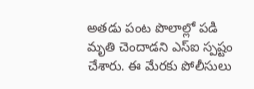అతడు పంట పొలాల్లో పడి మృతి చెందాడని ఎస్ఐ స్పష్టం చేశారు. ఈ మేరకు పోలీసులు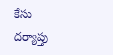కేసు దర్యాప్తు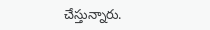చేస్తున్నారు.